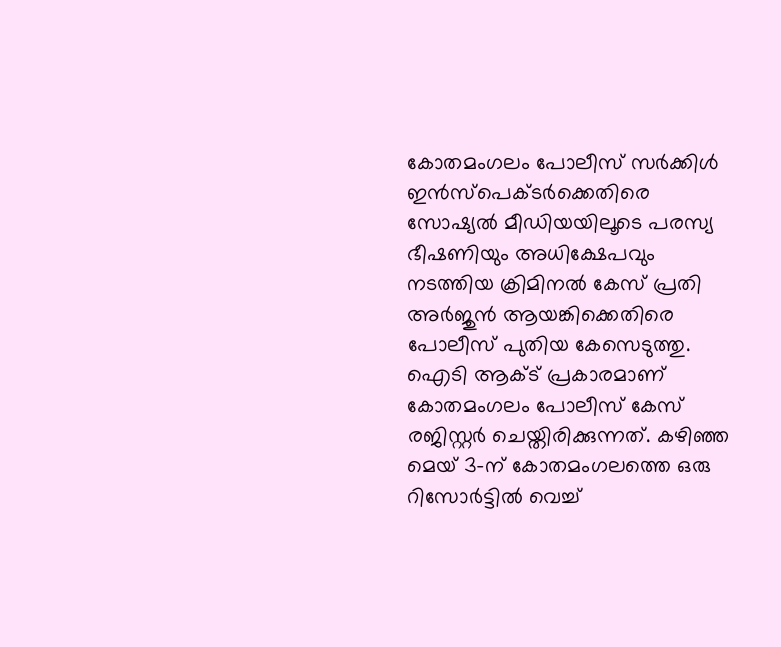കോതമംഗലം പോലീസ് സർക്കിൾ ഇൻസ്പെക്ടർക്കെതിരെ സോഷ്യൽ മീഡിയയിലൂടെ പരസ്യ ഭീഷണിയും അധിക്ഷേപവും നടത്തിയ ക്രിമിനൽ കേസ് പ്രതി അർജുൻ ആയങ്കിക്കെതിരെ പോലീസ് പുതിയ കേസെടുത്തു. ഐടി ആക്ട് പ്രകാരമാണ് കോതമംഗലം പോലീസ് കേസ് രജിസ്റ്റർ ചെയ്തിരിക്കുന്നത്. കഴിഞ്ഞ മെയ് 3-ന് കോതമംഗലത്തെ ഒരു റിസോർട്ടിൽ വെച്ച്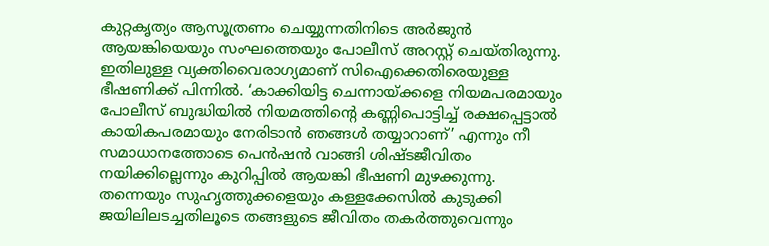കുറ്റകൃത്യം ആസൂത്രണം ചെയ്യുന്നതിനിടെ അർജുൻ ആയങ്കിയെയും സംഘത്തെയും പോലീസ് അറസ്റ്റ് ചെയ്തിരുന്നു. ഇതിലുള്ള വ്യക്തിവൈരാഗ്യമാണ് സിഐക്കെതിരെയുള്ള ഭീഷണിക്ക് പിന്നിൽ. ‘കാക്കിയിട്ട ചെന്നായ്ക്കളെ നിയമപരമായും പോലീസ് ബുദ്ധിയിൽ നിയമത്തിന്റെ കണ്ണിപൊട്ടിച്ച് രക്ഷപ്പെട്ടാൽ കായികപരമായും നേരിടാൻ ഞങ്ങൾ തയ്യാറാണ്’ എന്നും നീ സമാധാനത്തോടെ പെൻഷൻ വാങ്ങി ശിഷ്ടജീവിതം നയിക്കില്ലെന്നും കുറിപ്പിൽ ആയങ്കി ഭീഷണി മുഴക്കുന്നു.
തന്നെയും സുഹൃത്തുക്കളെയും കള്ളക്കേസിൽ കുടുക്കി ജയിലിലടച്ചതിലൂടെ തങ്ങളുടെ ജീവിതം തകർത്തുവെന്നും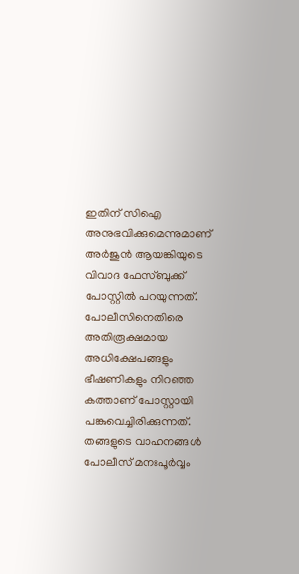ഇതിന് സിഐ അനുഭവിക്കുമെന്നുമാണ് അർജുൻ ആയങ്കിയുടെ വിവാദ ഫേസ്ബുക്ക് പോസ്റ്റിൽ പറയുന്നത്. പോലീസിനെതിരെ അതിരൂക്ഷമായ അധിക്ഷേപങ്ങളും ഭീഷണികളും നിറഞ്ഞ കത്താണ് പോസ്റ്റായി പങ്കുവെച്ചിരിക്കുന്നത്. തങ്ങളുടെ വാഹനങ്ങൾ പോലീസ് മനഃപൂർവ്വം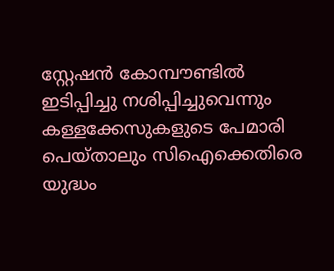സ്റ്റേഷൻ കോമ്പൗണ്ടിൽ ഇടിപ്പിച്ചു നശിപ്പിച്ചുവെന്നും കള്ളക്കേസുകളുടെ പേമാരി പെയ്താലും സിഐക്കെതിരെ യുദ്ധം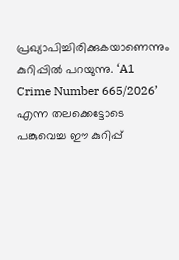പ്രഖ്യാപിച്ചിരിക്കുകയാണെന്നും കുറിപ്പിൽ പറയുന്നു. ‘A1 Crime Number 665/2026’ എന്ന തലക്കെട്ടോടെ പങ്കുവെച്ച ഈ കുറിപ്പ്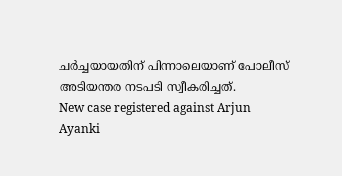ചർച്ചയായതിന് പിന്നാലെയാണ് പോലീസ് അടിയന്തര നടപടി സ്വീകരിച്ചത്.
New case registered against Arjun Ayanki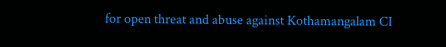for open threat and abuse against Kothamangalam CI